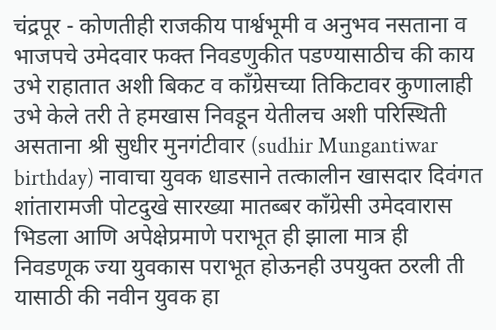चंद्रपूर - कोणतीही राजकीय पार्श्वभूमी व अनुभव नसताना व भाजपचे उमेदवार फक्त निवडणुकीत पडण्यासाठीच की काय उभे राहातात अशी बिकट व काँग्रेसच्या तिकिटावर कुणालाही उभे केले तरी ते हमखास निवडून येतीलच अशी परिस्थिती असताना श्री सुधीर मुनगंटीवार (sudhir Mungantiwar birthday) नावाचा युवक धाडसाने तत्कालीन खासदार दिवंगत शांतारामजी पोटदुखे सारख्या मातब्बर काँग्रेसी उमेदवारास भिडला आणि अपेक्षेप्रमाणे पराभूत ही झाला मात्र ही निवडणूक ज्या युवकास पराभूत होऊनही उपयुक्त ठरली ती यासाठी की नवीन युवक हा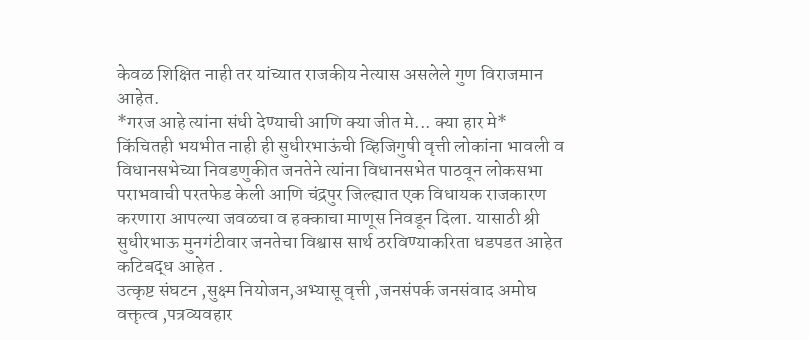केवळ शिक्षित नाही तर यांच्यात राजकीय नेत्यास असलेले गुण विराजमान आहेत.
*गरज आहे त्यांना संधी देण्याची आणि क्या जीत मे... क्या हार मे*
किंचितही भयभीत नाही ही सुधीरभाऊंची व्हिजिगुषी वृत्ती लोकांना भावली व विधानसभेच्या निवडणुकीत जनतेने त्यांना विधानसभेत पाठवून लोकसभा पराभवाची परतफेड केली आणि चंद्रपुर जिल्ह्यात एक विधायक राजकारण करणारा आपल्या जवळचा व हक्काचा माणूस निवडून दिला. यासाठी श्री सुधीरभाऊ मुनगंटीवार जनतेचा विश्वास सार्थ ठरविण्याकरिता धडपडत आहेत कटिबद्ध आहेत .
उत्कृष्ट संघटन ,सुक्ष्म नियोजन,अभ्यासू वृत्ती ,जनसंपर्क जनसंवाद अमोघ वक्तृत्व ,पत्रव्यवहार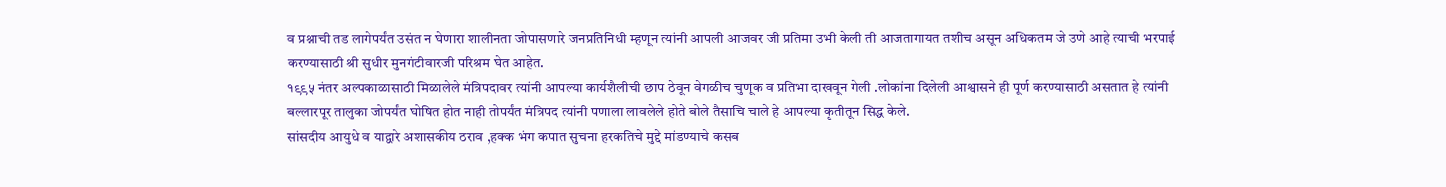व प्रश्नाची तड लागेपर्यंत उसंत न घेणारा शालीनता जोपासणारे जनप्रतिनिधी म्हणून त्यांनी आपली आजवर जी प्रतिमा उभी केली ती आजतागायत तशीच असून अधिकतम जे उणे आहे त्याची भरपाई करण्यासाठी श्री सुधीर मुनगंटीवारजी परिश्रम घेत आहेत.
१९९५ नंतर अल्पकाळासाठी मिळालेले मंत्रिपदावर त्यांनी आपल्या कार्यशैलीची छाप ठेवून वेगळीच चुणूक व प्रतिभा दाखवून गेली .लोकांना दिलेली आश्वासने ही पूर्ण करण्यासाठी असतात हे त्यांनी बल्लारपूर तालुका जोपर्यंत घोषित होत नाही तोपर्यंत मंत्रिपद त्यांनी पणाला लावलेले होते बोले तैसाचि चाले हे आपल्या कृतीतून सिद्ध केले.
सांसदीय आयुधे व याद्वारे अशासकीय ठराव ,हक्क भंग कपात सुचना हरकतिचे मुद्दे मांडण्याचे कसब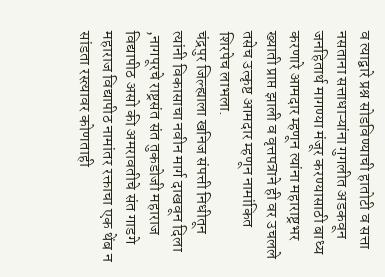व त्याद्वारे प्रश्न सोडविण्याची हातोटी व सत्ता नसताना सत्ताधाऱ्यांना गुगलीत अडकवून जनहितार्थ मागण्या मंजूर करण्यासाठी बाध्य करणारे आमदार म्हणून त्यांना महाराष्ट्रभर ख्याती प्राप्त झाली व वृत्तपत्राने ही वर उचलले तसेच उत्कृष्ट आमदार म्हणून नामांकित शिरपेच लाभला.
चंद्रपुर जिल्ह्याला खनिज संपत्ती निधीतून त्यांनी विकासाचा नवीन मार्ग दाखवून दिला ,नागपूरचे राष्ट्रसंत संत तुकडोजी महाराज विद्यापीठ असो की अमरावतीचे संत गाडगे महाराज विद्यापीठ नामांतर रक्ताचा एक थेंब न सांडता रस्त्यावर कोणताही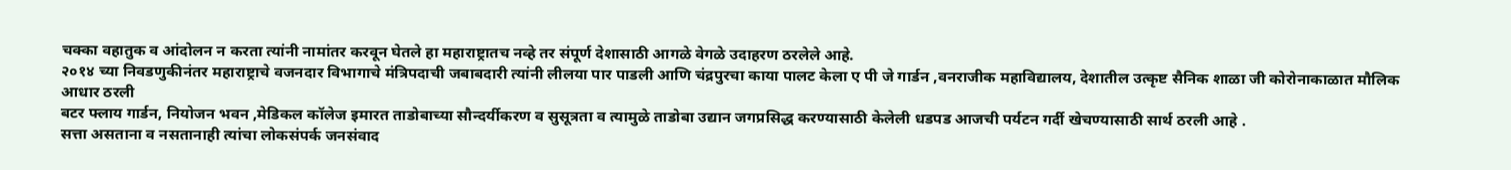चक्का वहातुक व आंदोलन न करता त्यांनी नामांतर करवून घेतले हा महाराष्ट्रातच नव्हे तर संपूर्ण देशासाठी आगळे वेगळे उदाहरण ठरलेले आहे.
२०१४ च्या निवडणुकीनंतर महाराष्ट्राचे वजनदार विभागाचे मंत्रिपदाची जबाबदारी त्यांनी लीलया पार पाडली आणि चंद्रपुरचा काया पालट केला ए पी जे गार्डन ,वनराजीक महाविद्यालय, देशातील उत्कृष्ट सैनिक शाळा जी कोरोनाकाळात मौलिक आधार ठरली
बटर फ्लाय गार्डन, नियोजन भवन ,मेडिकल कॉलेज इमारत ताडोबाच्या सौन्दर्यीकरण व सुसूत्रता व त्यामुळे ताडोबा उद्यान जगप्रसिद्ध करण्यासाठी केलेली धडपड आजची पर्यटन गर्दी खेचण्यासाठी सार्थ ठरली आहे .
सत्ता असताना व नसतानाही त्यांचा लोकसंपर्क जनसंवाद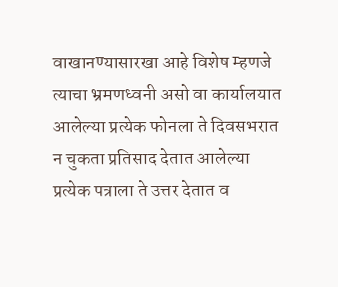वाखानण्यासारखा आहे विशेष म्हणजे त्याचा भ्रमणध्वनी असो वा कार्यालयात आलेल्या प्रत्येक फोनला ते दिवसभरात न चुकता प्रतिसाद देतात आलेल्या प्रत्येक पत्राला ते उत्तर देतात व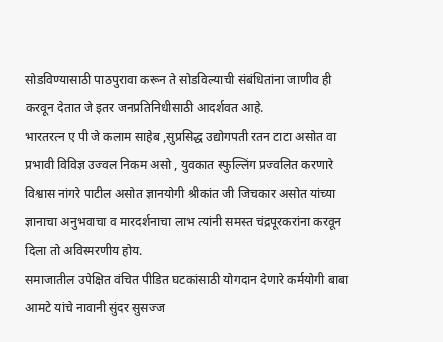सोडविण्यासाठी पाठपुरावा करून ते सोडविल्याची संबंधितांना जाणीव ही करवून देतात जे इतर जनप्रतिनिधीसाठी आदर्शवत आहे.
भारतरत्न ए पी जे कलाम साहेब ,सुप्रसिद्ध उद्योगपती रतन टाटा असोत वा प्रभावी विविज्ञ उज्वल निकम असो , युवकात स्फुल्लिंग प्रज्वलित करणारे विश्वास नांगरे पाटील असोत ज्ञानयोगी श्रीकांत जी जिचकार असोत यांच्या ज्ञानाचा अनुभवाचा व मारदर्शनाचा लाभ त्यांनी समस्त चंद्रपूरकरांना करवून दिला तो अविस्मरणीय होय.
समाजातील उपेक्षित वंचित पीडित घटकांसाठी योगदान देणारे कर्मयोगी बाबा आमटे यांचे नावानी सुंदर सुसज्ज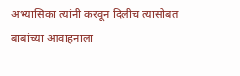अभ्यासिका त्यांनी करवून दिलीच त्यासोबत बाबांच्या आवाहनाला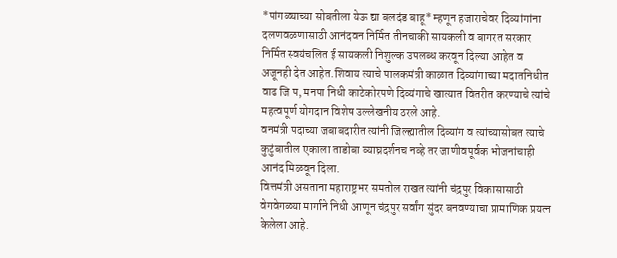*पांगळ्याच्या सोबतीला येऊ द्या बलदंड बाहू* म्हणून हजाराचेवर दिव्यांगांना दलणवळणासाठी आनंदवन निर्मित तीनचाकी सायकली व बागरत सरकार निर्मित स्वयंचलित ई सायकली निशुल्क उपलब्ध करवून दिल्या आहेत व अजूनही देत आहेत.शिवाय त्याचे पालकमंत्री काळात दिव्यांगाच्या मदातनिधीत वाढ जि प, मनपा निधी काटेकोरपणे दिव्यंगाचे खात्यात वितरीत करण्याचे त्यांचे महत्वपूर्ण योगदान विशेष उल्लेखनीय ठरले आहे.
वनमंत्री पदाच्या जबाबदारीत त्यांनी जिल्ह्यातील दिव्यांग व त्यांच्यासोबत त्याचे कुटुंबातील एकाला ताडोबा व्याघ्रदर्शनच नव्हे तर जाणीवपूर्वक भोजनांचाही आनंद मिळवून दिला.
वित्तमंत्री असताना महाराष्ट्रभर समतोल राखत त्यांनी चंद्रपुर विकासासाठी वेगवेगळ्या मार्गाने निधी आणून चंद्रपुर सर्वांग सुंदर बनवण्याचा प्रामाणिक प्रयत्न केलेला आहे.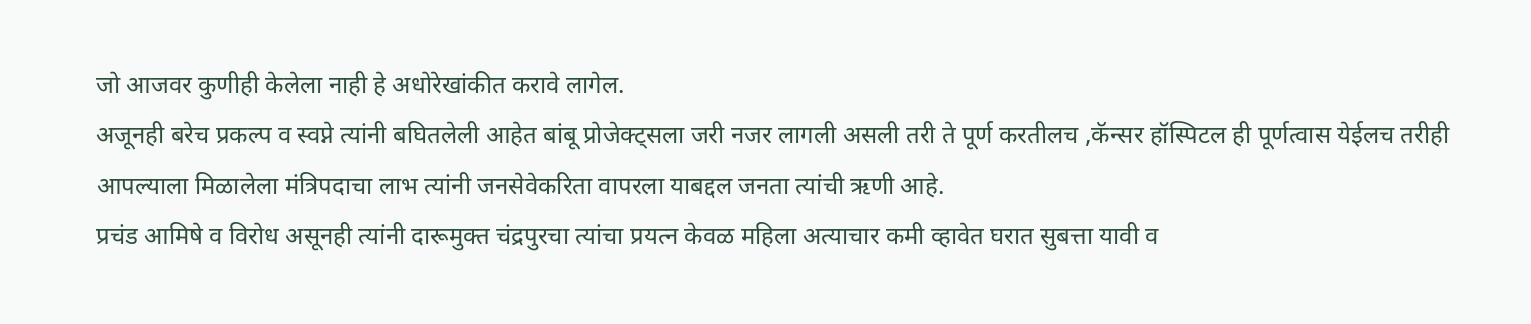जो आजवर कुणीही केलेला नाही हे अधोरेखांकीत करावे लागेल.
अजूनही बरेच प्रकल्प व स्वप्ने त्यांनी बघितलेली आहेत बांबू प्रोजेक्ट्सला जरी नजर लागली असली तरी ते पूर्ण करतीलच ,कॅन्सर हॉस्पिटल ही पूर्णत्वास येईलच तरीही
आपल्याला मिळालेला मंत्रिपदाचा लाभ त्यांनी जनसेवेकरिता वापरला याबद्दल जनता त्यांची ऋणी आहे.
प्रचंड आमिषे व विरोध असूनही त्यांनी दारूमुक्त चंद्रपुरचा त्यांचा प्रयत्न केवळ महिला अत्याचार कमी व्हावेत घरात सुबत्ता यावी व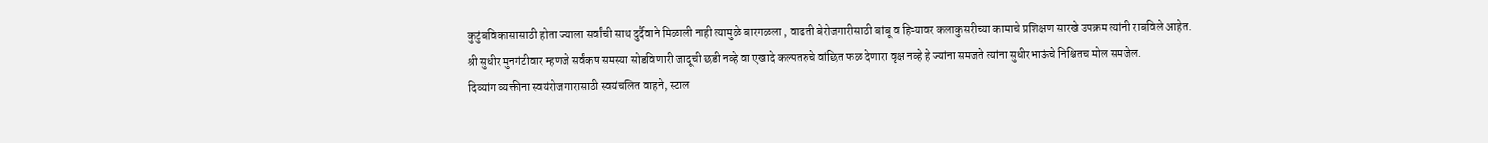कुटुंबविकासासाठी होता ज्याला सर्वांची साथ दुर्दैवाने मिळाली नाही त्यामुळे बारगळला , वाढती बेरोजगारीसाठी बांबू व हिऱ्यावर कलाकुसरीच्या कामाचे प्रशिक्षण सारखे उपक्रम त्यांनी राबविले आहेत.
श्री सुधीर मुनगंटीवार म्हणजे सर्वंकष समस्या सोडविणारी जादूची छडी नव्हे वा एखादे कल्पतरुचे वांछित फळ देणारा वृक्ष नव्हे हे ज्यांना समजते त्यांना सुधीरभाऊंचे निश्चितच मोल समजेल.
दिव्यांग व्यक्तीना स्वयंरोजगारासाठी स्वयंचलित वाहने, स्टाल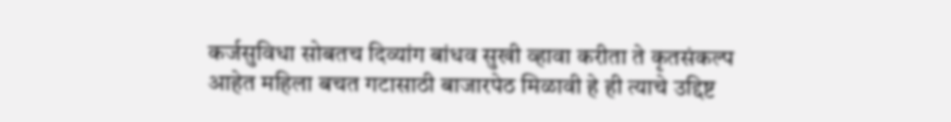कर्जसुविधा सोबतच दिव्यांग बांधव सुखी व्हावा करीता ते कृतसंकल्प आहेत महिला बचत गटासाठी बाजारपेठ मिळावी हे ही त्याचे उद्दिष्ट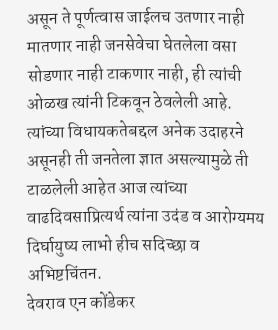असून ते पूर्णत्वास जाईलच उतणार नाही मातणार नाही जनसेवेचा घेतलेला वसा सोडणार नाही टाकणार नाही, ही त्यांची ओळख त्यांनी टिकवून ठेवलेली आहे.
त्यांच्या विधायकतेबद्दल अनेक उदाहरने असूनही ती जनतेला ज्ञात असल्यामुळे ती टाळलेली आहेत आज त्यांच्या वाढदिवसाप्रित्यर्थ त्यांना उदंड व आरोग्यमय दिर्घायुष्य लाभो हीच सदिच्छा व अभिष्टचिंतन.
देवराव एन कोंडेकर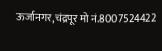ऊर्जानगर,चंद्रपूर मो नं.8007524422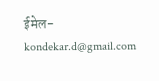ईमेल-kondekar.d@gmail.com